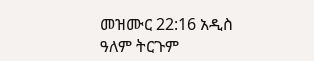መዝሙር 22:16 አዲስ ዓለም ትርጉም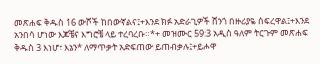መጽሐፍ ቅዱስ 16 ውሾች ከበውኛልና፤+እንደ ክፉ አድራጊዎች ሸንጎ በዙሪያዬ ሰፍረዋል፤+እንደ አንበሳ ሆነው እጆቼና እግሮቼ ላይ ተረባረቡ።*+ መዝሙር 59:3 አዲስ ዓለም ትርጉም መጽሐፍ ቅዱስ 3 እነሆ፣ እኔን* ለማጥቃት አድፍጠው ይጠብቃሉ፤+ይሖዋ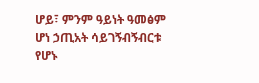ሆይ፣ ምንም ዓይነት ዓመፅም ሆነ ኃጢአት ሳይገኝብኝብርቱ የሆኑ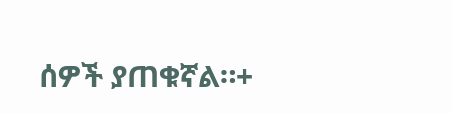ሰዎች ያጠቁኛል።+